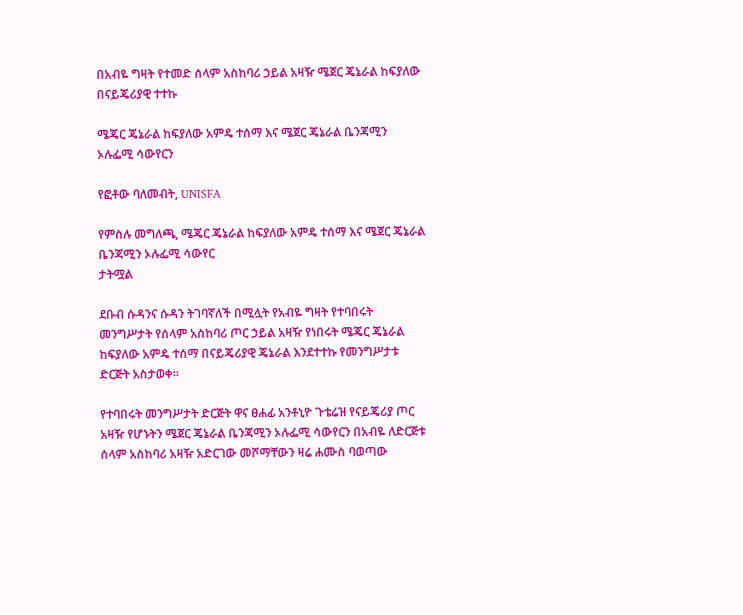በአብዬ ግዛት የተመድ ሰላም አስከባሪ ኃይል አዛዥ ሜጀር ጄኔራል ከፍያለው በናይጄሪያዊ ተተኩ

ሜጄር ጄኔራል ከፍያለው አምዴ ተሰማ እና ሜጀር ጄኔራል ቤንጃሚን ኦሉፌሚ ሳውየርን

የፎቶው ባለመብት, UNISFA

የምስሉ መግለጫ, ሜጄር ጄኔራል ከፍያለው አምዴ ተሰማ እና ሜጀር ጄኔራል ቤንጃሚን ኦሉፌሚ ሳውየር
ታትሟል

ደቡብ ሱዳንና ሱዳን ትገባኛለች በሚሏት የአብዬ ግዛት የተባበሩት መንግሥታት የሰላም አስከባሪ ጦር ኃይል አዛዥ የነበሩት ሜጄር ጄኔራል ከፍያለው አምዴ ተሰማ በናይጄሪያዊ ጄኔራል እንደተተኩ የመንግሥታቱ ድርጅት አስታወቀ።

የተባበሩት መንግሥታት ድርጅት ዋና ፀሐፊ አንቶኒዮ ጉቴሬዝ የናይጄሪያ ጦር አዛዥ የሆኑትን ሜጀር ጄኔራል ቤንጃሚን ኦሉፌሚ ሳውየርን በአብዬ ለድርጅቱ ሰላም አስከባሪ አዛዥ አድርገው መሾማቸውን ዛሬ ሐሙስ ባወጣው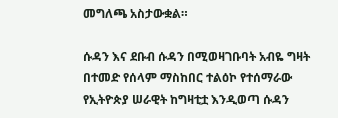መግለጫ አስታውቋል።

ሱዳን እና ደቡብ ሱዳን በሚወዛገቡባት አብዬ ግዛት በተመድ የሰላም ማስከበር ተልዕኮ የተሰማራው የኢትዮጵያ ሠራዊት ከግዛቲቷ እንዲወጣ ሱዳን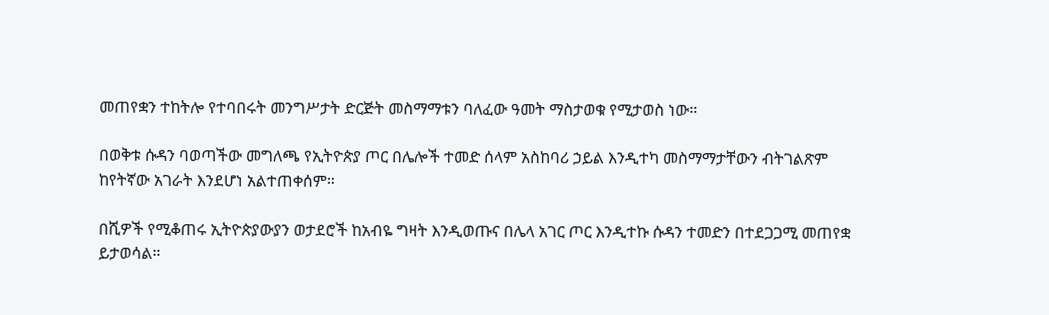መጠየቋን ተከትሎ የተባበሩት መንግሥታት ድርጅት መስማማቱን ባለፈው ዓመት ማስታወቁ የሚታወስ ነው።

በወቅቱ ሱዳን ባወጣችው መግለጫ የኢትዮጵያ ጦር በሌሎች ተመድ ሰላም አስከባሪ ኃይል እንዲተካ መስማማታቸውን ብትገልጽም ከየትኛው አገራት እንደሆነ አልተጠቀሰም።

በሺዎች የሚቆጠሩ ኢትዮጵያውያን ወታደሮች ከአብዬ ግዛት እንዲወጡና በሌላ አገር ጦር እንዲተኩ ሱዳን ተመድን በተደጋጋሚ መጠየቋ ይታወሳል።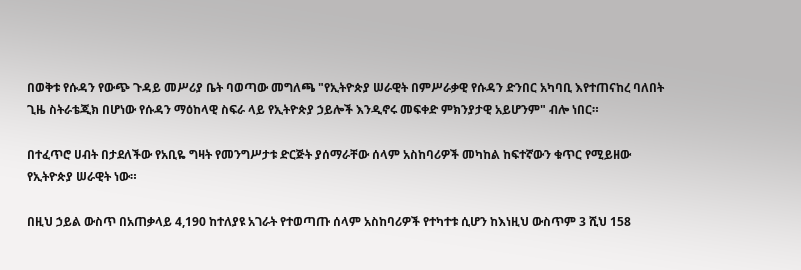በወቅቱ የሱዳን የውጭ ጉዳይ መሥሪያ ቤት ባወጣው መግለጫ "የኢትዮጵያ ሠራዊት በምሥራቃዊ የሱዳን ድንበር አካባቢ እየተጠናከረ ባለበት ጊዜ ስትራቴጂክ በሆነው የሱዳን ማዕከላዊ ስፍራ ላይ የኢትዮጵያ ኃይሎች እንዲኖሩ መፍቀድ ምክንያታዊ አይሆንም" ብሎ ነበር።

በተፈጥሮ ሀብት በታደለችው የአቢዬ ግዛት የመንግሥታቱ ድርጅት ያሰማራቸው ሰላም አስከባሪዎች መካከል ከፍተኛውን ቁጥር የሚይዘው የኢትዮጵያ ሠራዊት ነው።

በዚህ ኃይል ውስጥ በአጠቃላይ 4,190 ከተለያዩ አገራት የተወጣጡ ሰላም አስከባሪዎች የተካተቱ ሲሆን ከእነዚህ ውስጥም 3 ሺህ 158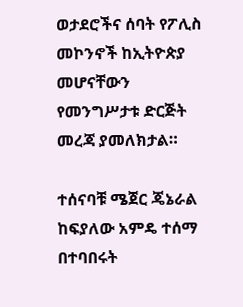ወታደሮችና ሰባት የፖሊስ መኮንኖች ከኢትዮጵያ መሆናቸውን የመንግሥታቱ ድርጅት መረጃ ያመለክታል።

ተሰናባቹ ሜጀር ጄኔራል ከፍያለው አምዴ ተሰማ በተባበሩት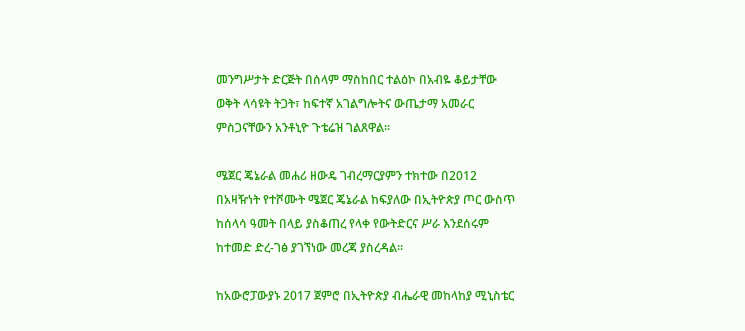መንግሥታት ድርጅት በሰላም ማስከበር ተልዕኮ በአብዬ ቆይታቸው ወቅት ላሳዩት ትጋት፣ ከፍተኛ አገልግሎትና ውጤታማ አመራር ምስጋናቸውን አንቶኒዮ ጉቴሬዝ ገልጸዋል።

ሜጀር ጄኔራል መሐሪ ዘውዴ ገብረማርያምን ተክተው በ2012 በአዛዥነት የተሾሙት ሜጀር ጄኔራል ከፍያለው በኢትዮጵያ ጦር ውስጥ ከሰላሳ ዓመት በላይ ያስቆጠረ የላቀ የውትድርና ሥራ እንደሰሩም ከተመድ ድረ-ገፅ ያገኘነው መረጃ ያስረዳል።

ከአውሮፓውያኑ 2017 ጀምሮ በኢትዮጵያ ብሔራዊ መከላከያ ሚኒስቴር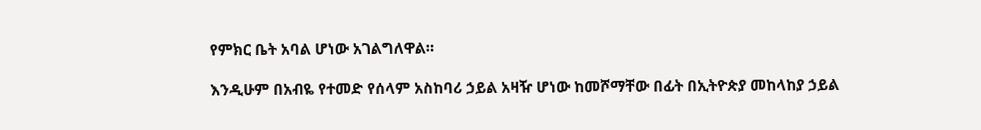የምክር ቤት አባል ሆነው አገልግለዋል።

እንዲሁም በአብዬ የተመድ የሰላም አስከባሪ ኃይል አዛዥ ሆነው ከመሾማቸው በፊት በኢትዮጵያ መከላከያ ኃይል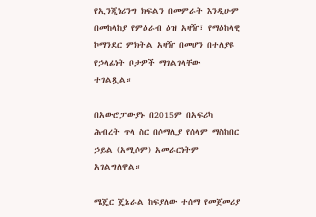የኢንጂነሪንግ ክፍልን በመምራት እንዲሁም በመከላከያ የምዕራብ ዕዝ አዛዥ፣ የማዕከላዊ ኮማንደር ምክትል አዛዥ በመሆን በተለያዩ የኃላፊነት ቦታዎች ማገልገላቸው ተገልጿል።

በአውሮፓውያኑ በ2015ም በአፍሪካ ሕብረት ጥላ ስር በሶማሊያ የሰላም ማስከበር ኃይል (አሚሶም) አመራርነትም አገልግለዋል።

ሜጄር ጄኔራል ከፍያለው ተሰማ የመጀመሪያ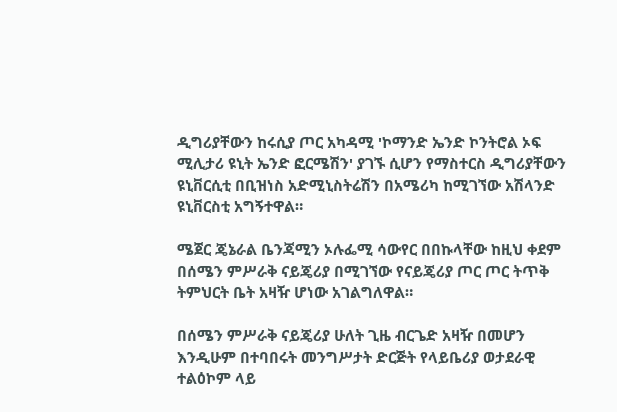ዲግሪያቸውን ከሩሲያ ጦር አካዳሚ 'ኮማንድ ኤንድ ኮንትሮል ኦፍ ሚሊታሪ ዩኒት ኤንድ ፎርሜሽን' ያገኙ ሲሆን የማስተርስ ዲግሪያቸውን ዩኒቨርሲቲ በቢዝነስ አድሚኒስትሬሽን በአሜሪካ ከሚገኘው አሽላንድ ዩኒቨርስቲ አግኝተዋል።

ሜጀር ጄኔራል ቤንጃሚን ኦሉፌሚ ሳውየር በበኩላቸው ከዚህ ቀደም በሰሜን ምሥራቅ ናይጄሪያ በሚገኘው የናይጄሪያ ጦር ጦር ትጥቅ ትምህርት ቤት አዛዥ ሆነው አገልግለዋል።

በሰሜን ምሥራቅ ናይጄሪያ ሁለት ጊዜ ብርጌድ አዛዥ በመሆን እንዲሁም በተባበሩት መንግሥታት ድርጅት የላይቤሪያ ወታደራዊ ተልዕኮም ላይ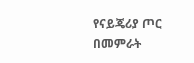የናይጄሪያ ጦር በመምራት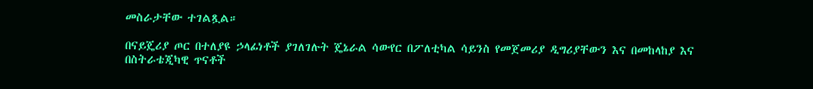መስራታቸው ተገልጿል።

በናይጄሪያ ጦር በተለያዩ ኃላፊነቶች ያገለገሉት ጄኔራል ሳውየር በፖለቲካል ሳይንስ የመጀመሪያ ዲግሪያቸውን እና በመከላከያ እና በስትራቴጂካዊ ጥናቶች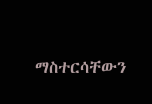ማስተርሳቸውን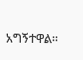አግኝተዋል።